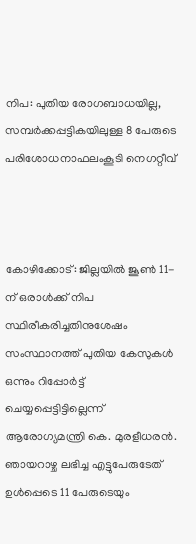നിപ: പുതിയ രോഗബാധയില്ല, സമ്പർക്കപ്പട്ടികയിലുള്ള 8 പേരുടെ പരിശോധനാഫലംകൂടി നെഗറ്റീവ്



കോഴിക്കോട്: ജില്ലയിൽ ജൂൺ 11-ന് ഒരാൾക്ക് നിപ സ്ഥിരീകരിച്ചതിനുശേഷം സംസ്ഥാനത്ത് പുതിയ കേസുകൾ ഒന്നും റിപ്പോർട്ട് ചെയ്യപ്പെട്ടിട്ടില്ലെന്ന് ആരോഗ്യമന്ത്രി കെ. മുരളീധരൻ. ഞായറാഴ്ച ലഭിച്ച എട്ടുപേരുടേത് ഉൾപ്പെടെ 11 പേരുടെയും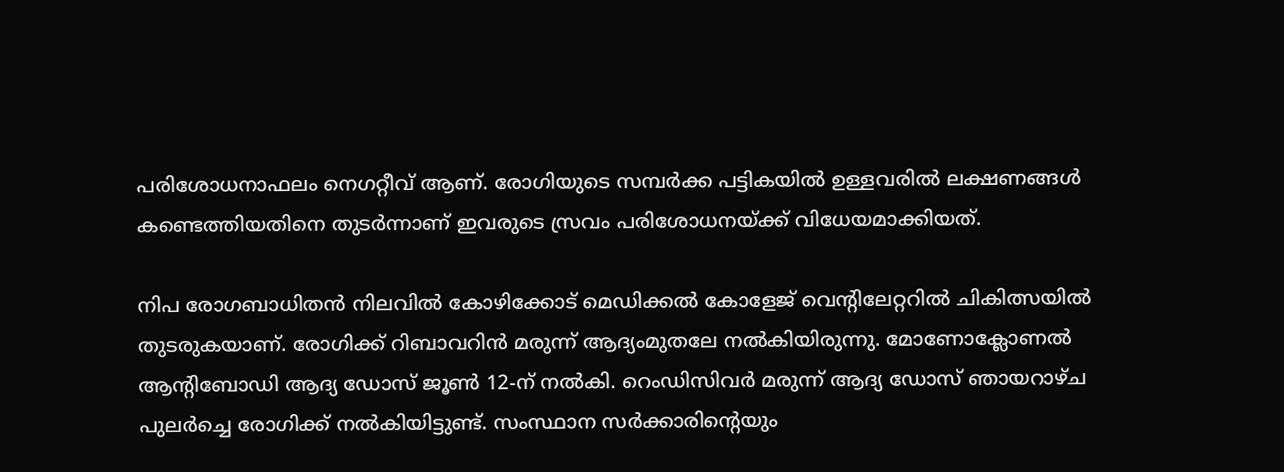പരിശോധനാഫലം നെഗറ്റീവ് ആണ്. രോഗിയുടെ സമ്പർക്ക പട്ടികയിൽ ഉള്ളവരിൽ ലക്ഷണങ്ങൾ കണ്ടെത്തിയതിനെ തുടർന്നാണ് ഇവരുടെ സ്രവം പരിശോധനയ്ക്ക് വിധേയമാക്കിയത്.

നിപ രോഗബാധിതൻ നിലവിൽ കോഴിക്കോട് മെഡിക്കൽ കോളേജ് വെന്റിലേറ്ററിൽ ചികിത്സയിൽ തുടരുകയാണ്. രോഗിക്ക് റിബാവറിൻ മരുന്ന് ആദ്യംമുതലേ നൽകിയിരുന്നു. മോണോക്ലോണൽ ആന്റിബോഡി ആദ്യ ഡോസ് ജൂൺ 12-ന് നൽകി. റെംഡിസിവർ മരുന്ന് ആദ്യ ഡോസ് ഞായറാഴ്ച പുലർച്ചെ രോഗിക്ക് നൽകിയിട്ടുണ്ട്. സംസ്ഥാന സർക്കാരിന്റെയും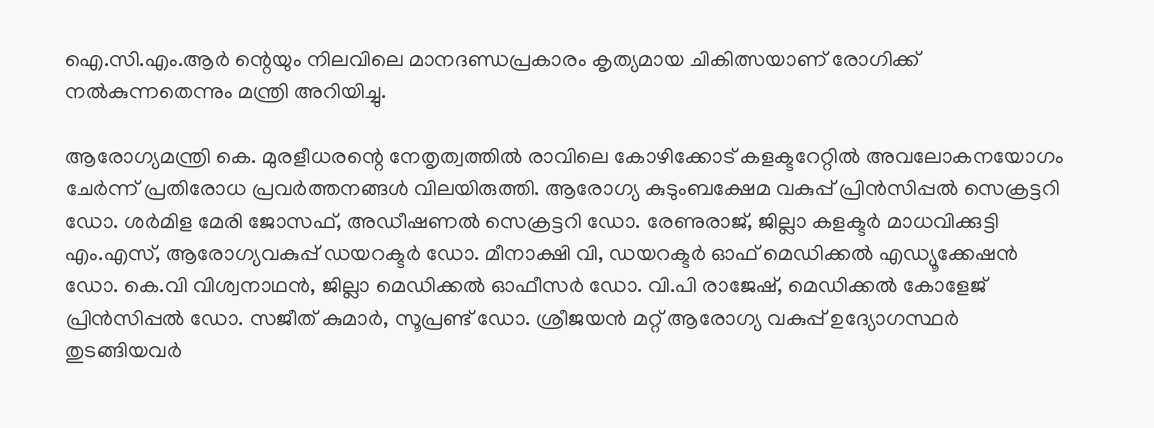ഐ.സി.എം.ആർ ന്റെയും നിലവിലെ മാനദണ്ഡപ്രകാരം കൃത്യമായ ചികിത്സയാണ് രോഗിക്ക് നൽകുന്നതെന്നും മന്ത്രി അറിയിച്ചു.

ആരോഗ്യമന്ത്രി കെ. മുരളീധരന്റെ നേതൃത്വത്തിൽ രാവിലെ കോഴിക്കോട് കളക്ടറേറ്റിൽ അവലോകനയോഗം ചേർന്ന് പ്രതിരോധ പ്രവർത്തനങ്ങൾ വിലയിരുത്തി. ആരോഗ്യ കുടുംബക്ഷേമ വകുപ്പ് പ്രിൻസിപ്പൽ സെക്രട്ടറി ഡോ. ശർമിള മേരി ജോസഫ്, അഡീഷണൽ സെക്രട്ടറി ഡോ. രേണുരാജ്, ജില്ലാ കളക്ടർ മാധവിക്കുട്ടി എം.എസ്, ആരോഗ്യവകുപ്പ് ഡയറക്ടർ ഡോ. മീനാക്ഷി വി, ഡയറക്ടർ ഓഫ് മെഡിക്കൽ എഡ്യൂക്കേഷൻ ഡോ. കെ.വി വിശ്വനാഥൻ, ജില്ലാ മെഡിക്കൽ ഓഫീസർ ഡോ. വി.പി രാജേഷ്, മെഡിക്കൽ കോളേജ് പ്രിൻസിപ്പൽ ഡോ. സജീത് കുമാർ, സൂപ്രണ്ട് ഡോ. ശ്രീജയൻ മറ്റ് ആരോഗ്യ വകുപ്പ് ഉദ്യോഗസ്ഥർ തുടങ്ങിയവർ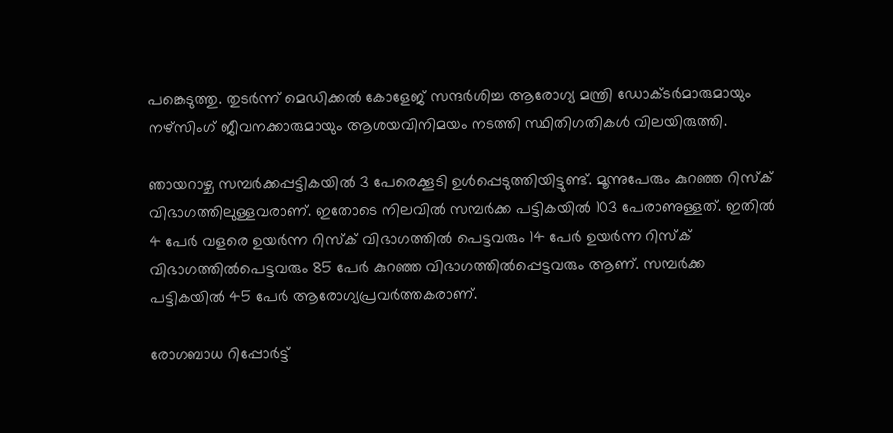പങ്കെടുത്തു. തുടർന്ന് മെഡിക്കൽ കോളേജ് സന്ദർശിച്ച ആരോഗ്യ മന്ത്രി ഡോക്ടർമാരുമായും നഴ്‌സിംഗ് ജീവനക്കാരുമായും ആശയവിനിമയം നടത്തി സ്ഥിതിഗതികൾ വിലയിരുത്തി.

ഞായറാഴ്ച സമ്പർക്കപ്പട്ടികയിൽ 3 പേരെക്കൂടി ഉൾപ്പെടുത്തിയിട്ടുണ്ട്. മൂന്നുപേരും കുറഞ്ഞ റിസ്‌ക് വിഭാഗത്തിലുള്ളവരാണ്. ഇതോടെ നിലവിൽ സമ്പർക്ക പട്ടികയിൽ 103 പേരാണുള്ളത്. ഇതിൽ 4 പേർ വളരെ ഉയർന്ന റിസ്‌ക് വിഭാഗത്തിൽ പെട്ടവരും 14 പേർ ഉയർന്ന റിസ്‌ക് വിഭാഗത്തിൽപെട്ടവരും 85 പേർ കുറഞ്ഞ വിഭാഗത്തിൽപ്പെട്ടവരും ആണ്. സമ്പർക്ക പട്ടികയിൽ 45 പേർ ആരോഗ്യപ്രവർത്തകരാണ്.

രോഗബാധ റിപ്പോർട്ട്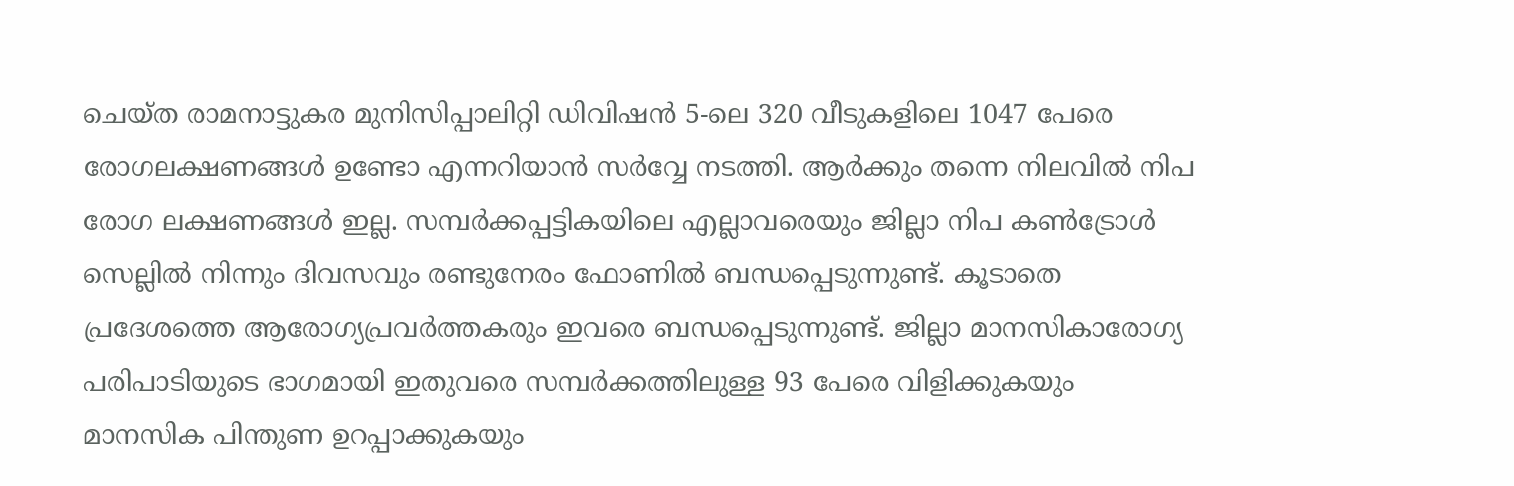ചെയ്ത രാമനാട്ടുകര മുനിസിപ്പാലിറ്റി ഡിവിഷൻ 5-ലെ 320 വീടുകളിലെ 1047 പേരെ രോഗലക്ഷണങ്ങൾ ഉണ്ടോ എന്നറിയാൻ സർവ്വേ നടത്തി. ആർക്കും തന്നെ നിലവിൽ നിപ രോഗ ലക്ഷണങ്ങൾ ഇല്ല. സമ്പർക്കപ്പട്ടികയിലെ എല്ലാവരെയും ജില്ലാ നിപ കൺട്രോൾ സെല്ലിൽ നിന്നും ദിവസവും രണ്ടുനേരം ഫോണിൽ ബന്ധപ്പെടുന്നുണ്ട്. കൂടാതെ പ്രദേശത്തെ ആരോഗ്യപ്രവർത്തകരും ഇവരെ ബന്ധപ്പെടുന്നുണ്ട്. ജില്ലാ മാനസികാരോഗ്യ പരിപാടിയുടെ ഭാഗമായി ഇതുവരെ സമ്പർക്കത്തിലുള്ള 93 പേരെ വിളിക്കുകയും മാനസിക പിന്തുണ ഉറപ്പാക്കുകയും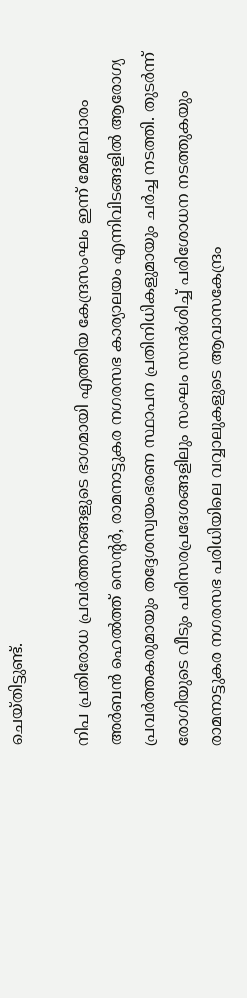ചെയ്തിട്ടുണ്ട്.

നിപ പ്രതിരോധ പ്രവർത്തനങ്ങളുടെ ഭാഗമായി എത്തിയ കേന്ദ്രസംഘം ഇന്ന് മേലേവാരം അർബൻ ഹെൽത്ത് സെന്റർ, രാമനാട്ടുകര നഗരസഭ കാര്യാലയം എന്നിവിടങ്ങളിൽ ആരോഗ്യ പ്രവർത്തകരുമായും തദ്ദേശസ്വയംഭരണ സ്ഥാപന പ്രതിനിധികളുമായും ചർച്ച നടത്തി. തുടർന്ന് രോഗിയുടെ വീടും പരിസരപ്രദേശങ്ങളിലും സംഘം സന്ദർശിച്ച് പരിശോധന നടത്തുകയും രാമനാട്ടുകര നഗരസഭ പരിധിയിലെ വവ്വാലുകളുടെ ആവാസകേന്ദ്രം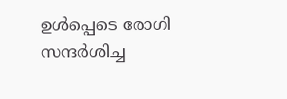ഉൾപ്പെടെ രോഗി സന്ദർശിച്ച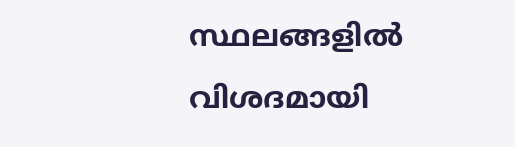സ്ഥലങ്ങളിൽ വിശദമായി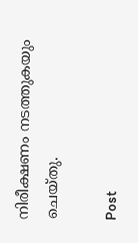നിരീക്ഷണം നടത്തുകയും ചെയ്തു.

Post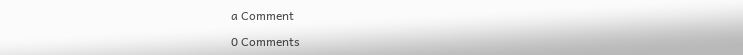a Comment

0 Comments